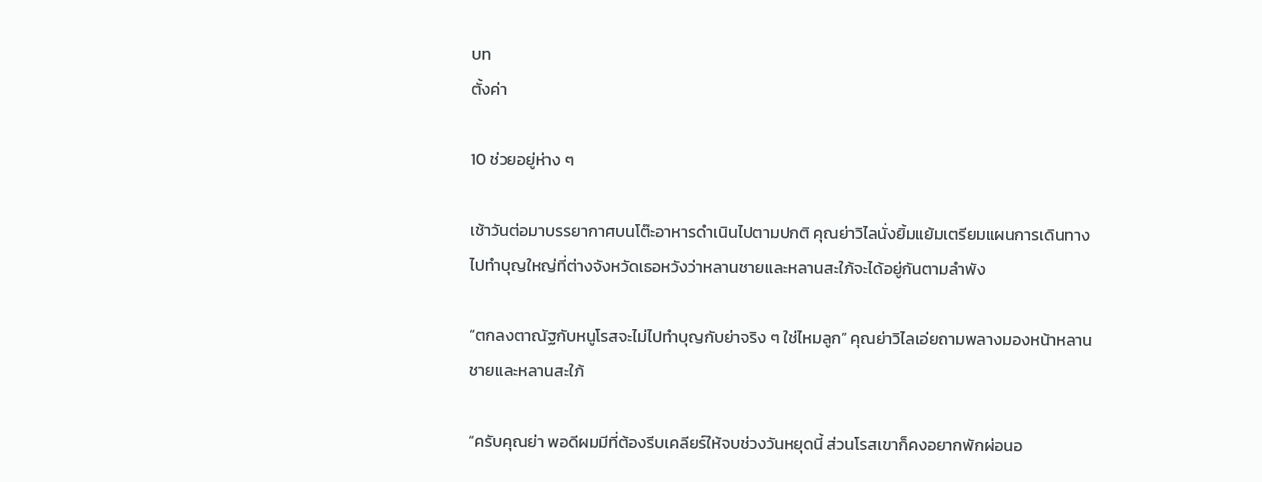บท
ตั้งค่า

10 ช่วยอยู่ห่าง ๆ

เช้าวันต่อมาบรรยากาศบนโต๊ะอาหารดำเนินไปตามปกติ คุณย่าวิไลนั่งยิ้มแย้มเตรียมแผนการเดินทางไปทำบุญใหญ่ที่ต่างจังหวัดเธอหวังว่าหลานชายและหลานสะใภ้จะได้อยู่กันตามลำพัง

“ตกลงตาณัฐกับหนูโรสจะไม่ไปทำบุญกับย่าจริง ๆ ใช่ไหมลูก” คุณย่าวิไลเอ่ยถามพลางมองหน้าหลานชายและหลานสะใภ้

“ครับคุณย่า พอดีผมมีที่ต้องรีบเคลียร์ให้จบช่วงวันหยุดนี้ ส่วนโรสเขาก็คงอยากพักผ่อนอ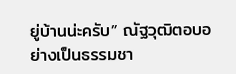ยู่บ้านน่ะครับ” ณัฐวุฒิตอบอย่างเป็นธรรมชา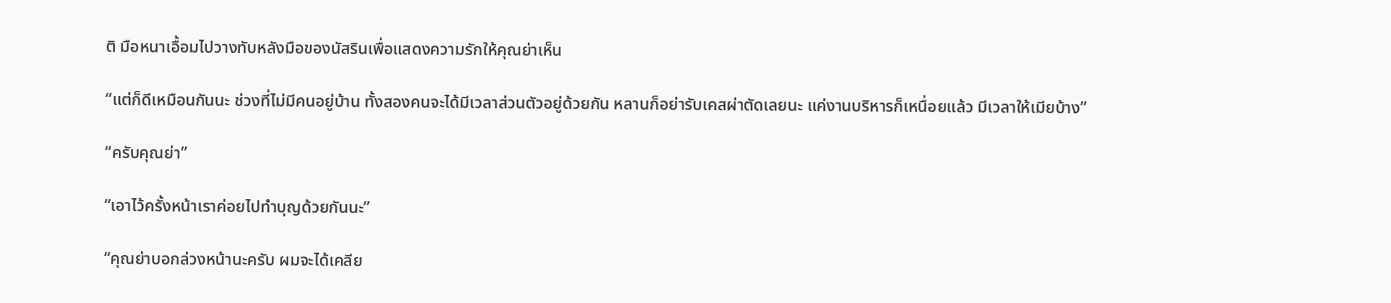ติ มือหนาเอื้อมไปวางทับหลังมือของนัสรินเพื่อแสดงความรักให้คุณย่าเห็น

“แต่ก็ดีเหมือนกันนะ ช่วงที่ไม่มีคนอยู่บ้าน ทั้งสองคนจะได้มีเวลาส่วนตัวอยู่ด้วยกัน หลานก็อย่ารับเคสผ่าตัดเลยนะ แค่งานบริหารก็เหนื่อยแล้ว มีเวลาให้เมียบ้าง”

“ครับคุณย่า”

“เอาไว้ครั้งหน้าเราค่อยไปทำบุญด้วยกันนะ”

“คุณย่าบอกล่วงหน้านะครับ ผมจะได้เคลีย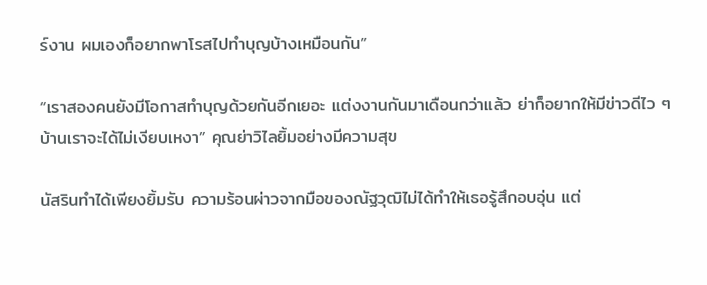ร์งาน ผมเองก็อยากพาโรสไปทำบุญบ้างเหมือนกัน”

“เราสองคนยังมีโอกาสทำบุญด้วยกันอีกเยอะ แต่งงานกันมาเดือนกว่าแล้ว ย่าก็อยากให้มีข่าวดีไว ๆ บ้านเราจะได้ไม่เงียบเหงา” คุณย่าวิไลยิ้มอย่างมีความสุข

นัสรินทำได้เพียงยิ้มรับ ความร้อนผ่าวจากมือของณัฐวุฒิไม่ได้ทำให้เธอรู้สึกอบอุ่น แต่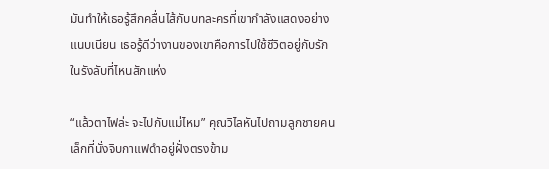มันทำให้เธอรู้สึกคลื่นไส้กับบทละครที่เขากำลังแสดงอย่างแนบเนียน เธอรู้ดีว่างานของเขาคือการไปใช้ชีวิตอยู่กับรักในรังลับที่ไหนสักแห่ง

“แล้วตาไฟล่ะ จะไปกับแม่ไหม” คุณวิไลหันไปถามลูกชายคนเล็กที่นั่งจิบกาแฟดำอยู่ฝั่งตรงข้าม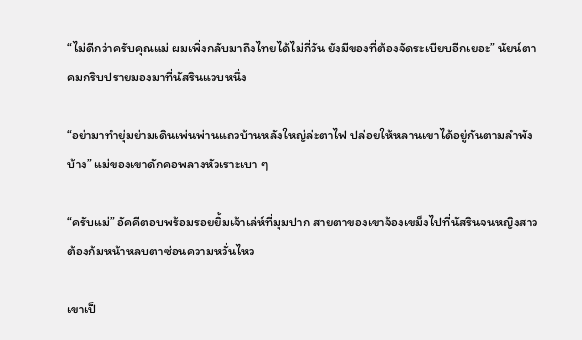“ไม่ดีกว่าครับคุณแม่ ผมเพิ่งกลับมาถึงไทยได้ไม่กี่วัน ยังมีของที่ต้องจัดระเบียบอีกเยอะ” นัยน์ตาคมกริบปรายมองมาที่นัสรินแวบหนึ่ง

“อย่ามาทำยุ่มย่ามเดินเพ่นพ่านแถวบ้านหลังใหญ่ล่ะตาไฟ ปล่อยให้หลานเขาได้อยู่กันตามลำพังบ้าง” แม่ของเขาดักคอพลางหัวเราะเบา ๆ

“ครับแม่” อัคคีตอบพร้อมรอยยิ้มเจ้าเล่ห์ที่มุมปาก สายตาของเขาจ้องเขม็งไปที่นัสรินจนหญิงสาวต้องก้มหน้าหลบตาซ่อนความหวั่นไหว

เขาเป็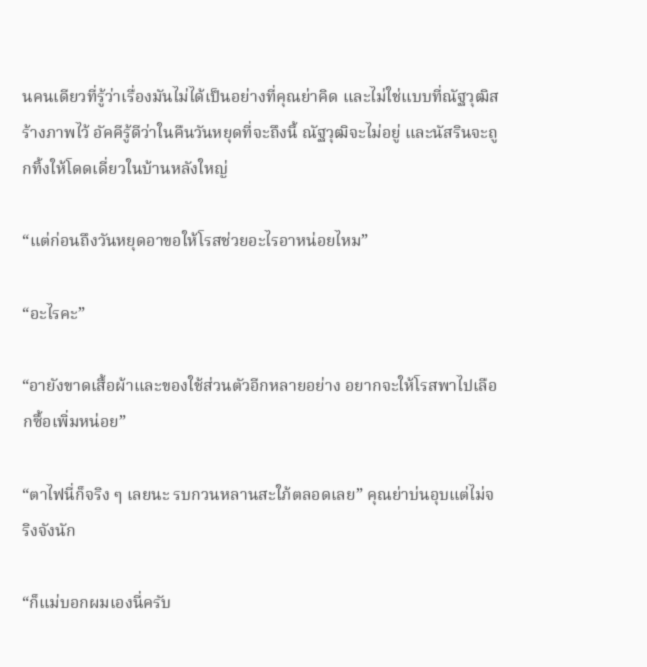นคนเดียวที่รู้ว่าเรื่องมันไม่ได้เป็นอย่างที่คุณย่าคิด และไม่ใช่แบบที่ณัฐวุฒิสร้างภาพไว้ อัคคีรู้ดีว่าในคืนวันหยุดที่จะถึงนี้ ณัฐวุฒิจะไม่อยู่ และนัสรินจะถูกทิ้งให้โดดเดี่ยวในบ้านหลังใหญ่

“แต่ก่อนถึงวันหยุดอาขอให้โรสช่วยอะไรอาหน่อยไหม”

“อะไรคะ”

“อายังขาดเสื้อผ้าและของใช้ส่วนตัวอีกหลายอย่าง อยากจะให้โรสพาไปเลือกซื้อเพิ่มหน่อย”

“ตาไฟนี่ก็จริง ๆ เลยนะ รบกวนหลานสะใภ้ตลอดเลย” คุณย่าบ่นอุบแต่ไม่จริงจังนัก

“ก็แม่บอกผมเองนี่ครับ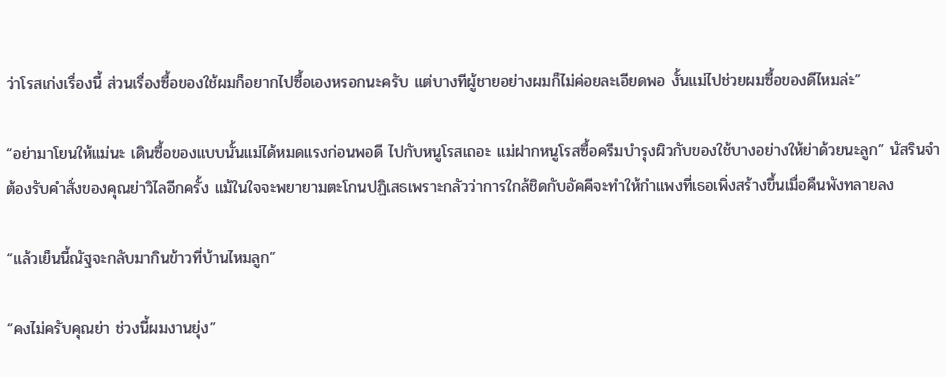ว่าโรสเก่งเรื่องนี้ ส่วนเรื่องซื้อของใช้ผมก็อยากไปซื้อเองหรอกนะครับ แต่บางทีผู้ชายอย่างผมก็ไม่ค่อยละเอียดพอ งั้นแม่ไปช่วยผมซื้อของดีไหมล่ะ”

“อย่ามาโยนให้แม่นะ เดินซื้อของแบบนั้นแม่ได้หมดแรงก่อนพอดี ไปกับหนูโรสเถอะ แม่ฝากหนูโรสซื้อครีมบำรุงผิวกับของใช้บางอย่างให้ย่าด้วยนะลูก” นัสรินจำต้องรับคำสั่งของคุณย่าวิไลอีกครั้ง แม้ในใจจะพยายามตะโกนปฏิเสธเพราะกลัวว่าการใกล้ชิดกับอัคคีจะทำให้กำแพงที่เธอเพิ่งสร้างขึ้นเมื่อคืนพังทลายลง

“แล้วเย็นนี้ณัฐจะกลับมากินข้าวที่บ้านไหมลูก”

“คงไม่ครับคุณย่า ช่วงนี้ผมงานยุ่ง”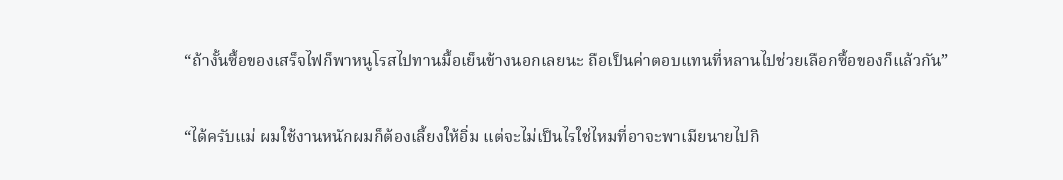“ถ้างั้นซื้อของเสร็จไฟก็พาหนูโรสไปทานมื้อเย็นข้างนอกเลยนะ ถือเป็นค่าตอบแทนที่หลานไปช่วยเลือกซื้อของก็แล้วกัน”

“ได้ครับแม่ ผมใช้งานหนักผมก็ต้องเลี้ยงให้อิ่ม แต่จะไม่เป็นไรใช่ไหมที่อาจะพาเมียนายไปกิ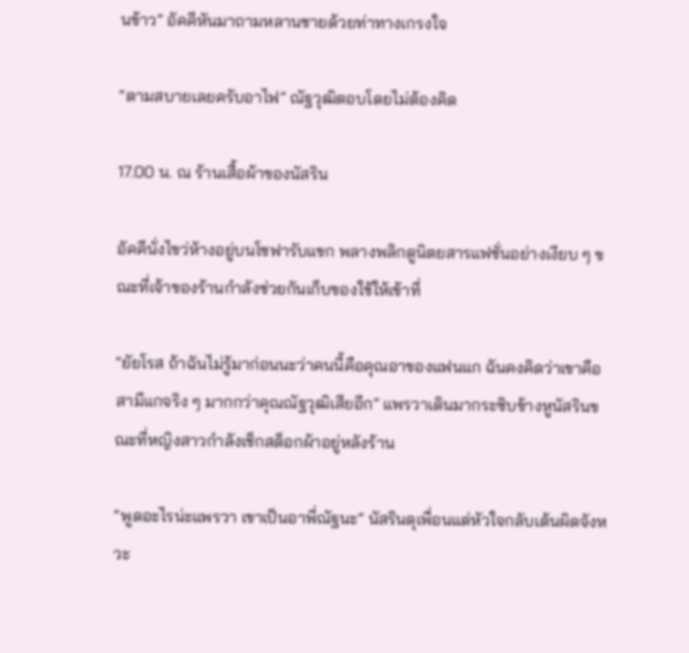นข้าว” อัคคีหันมาถามหลานชายด้วยท่าทางเกรงใจ

“ตามสบายเลยครับอาไฟ” ณัฐวุฒิตอบโดยไม่ต้องคิด

17.00 น. ณ ร้านเสื้อผ้าของนัสริน

อัคคีนั่งไขว่ห้างอยู่บนโซฟารับแขก พลางพลิกดูนิตยสารแฟชั่นอย่างเงียบ ๆ ขณะที่เจ้าของร้านกำลังช่วยกันเก็บของใช้ให้เข้าที่

“ยัยโรส ถ้าฉันไม่รู้มาก่อนนะว่าคนนี้คือคุณอาของแฟนแก ฉันคงคิดว่าเขาคือสามีแกจริง ๆ มากกว่าคุณณัฐวุฒิเสียอีก” แพรวาเดินมากระซิบข้างหูนัสรินขณะที่หญิงสาวกำลังเช็กสต็อกผ้าอยู่หลังร้าน

“พูดอะไรน่ะแพรวา เขาเป็นอาพี่ณัฐนะ” นัสรินดุเพื่อนแต่หัวใจกลับเต้นผิดจังหวะ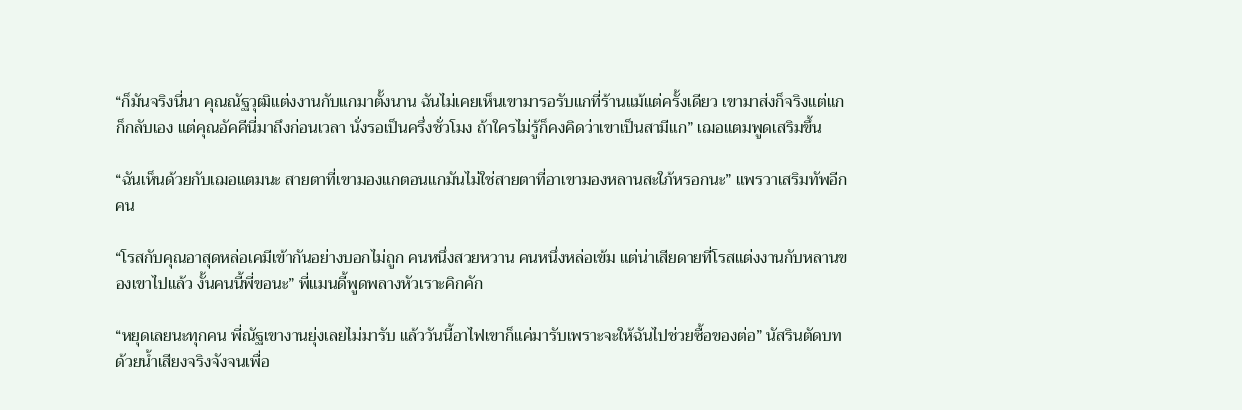“ก็มันจริงนี่นา คุณณัฐวุฒิแต่งงานกับแกมาตั้งนาน ฉันไม่เคยเห็นเขามารอรับแกที่ร้านแม้แต่ครั้งเดียว เขามาส่งก็จริงแต่แกก็กลับเอง แต่คุณอัคคีนี่มาถึงก่อนเวลา นั่งรอเป็นครึ่งชั่วโมง ถ้าใครไม่รู้ก็คงคิดว่าเขาเป็นสามีแก” เฌอแตมพูดเสริมขึ้น

“ฉันเห็นด้วยกับเฌอแตมนะ สายตาที่เขามองแกตอนแกมันไม่ใช่สายตาที่อาเขามองหลานสะใภ้หรอกนะ” แพรวาเสริมทัพอีกคน

“โรสกับคุณอาสุดหล่อเคมีเข้ากันอย่างบอกไม่ถูก คนหนึ่งสวยหวาน คนหนึ่งหล่อเข้ม แต่น่าเสียดายที่โรสแต่งงานกับหลานของเขาไปแล้ว งั้นคนนี้พี่ขอนะ” พี่แมนดี้พูดพลางหัวเราะคิกคัก

“หยุดเลยนะทุกคน พี่ณัฐเขางานยุ่งเลยไม่มารับ แล้ววันนี้อาไฟเขาก็แค่มารับเพราะจะให้ฉันไปช่วยซื้อของต่อ” นัสรินตัดบทด้วยน้ำเสียงจริงจังจนเพื่อ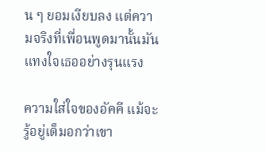น ๆ ยอมเงียบลง แต่ความจริงที่เพื่อนพูดมานั้นมันแทงใจเธออย่างรุนแรง

ความใส่ใจของอัคคี แม้จะรู้อยู่เต็มอกว่าเขา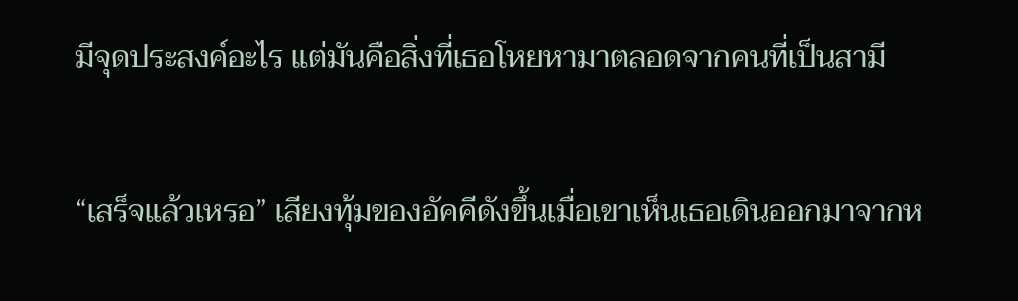มีจุดประสงค์อะไร แต่มันคือสิ่งที่เธอโหยหามาตลอดจากคนที่เป็นสามี

“เสร็จแล้วเหรอ” เสียงทุ้มของอัคคีดังขึ้นเมื่อเขาเห็นเธอเดินออกมาจากห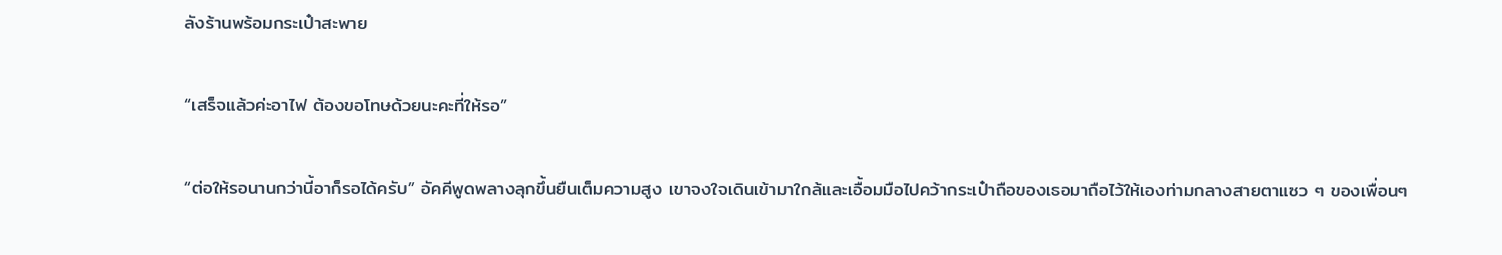ลังร้านพร้อมกระเป๋าสะพาย

“เสร็จแล้วค่ะอาไฟ ต้องขอโทษด้วยนะคะที่ให้รอ”

“ต่อให้รอนานกว่านี้อาก็รอได้ครับ” อัคคีพูดพลางลุกขึ้นยืนเต็มความสูง เขาจงใจเดินเข้ามาใกล้และเอื้อมมือไปคว้ากระเป๋าถือของเธอมาถือไว้ให้เองท่ามกลางสายตาแซว ๆ ของเพื่อนๆ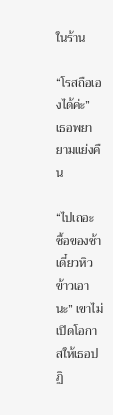ในร้าน

“โรสถือเองได้ค่ะ” เธอพยายามแย่งคืน

“ไปเถอะ ซื้อของช้าเดี๋ยวหิวข้าวเอานะ” เขาไม่เปิดโอกาสให้เธอปฏิ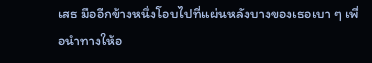เสธ มืออีกข้างหนึ่งโอบไปที่แผ่นหลังบางของเธอเบา ๆ เพื่อนำทางให้อ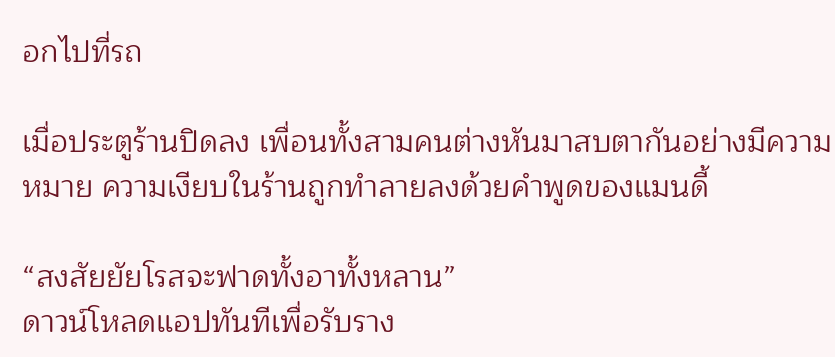อกไปที่รถ

เมื่อประตูร้านปิดลง เพื่อนทั้งสามคนต่างหันมาสบตากันอย่างมีความหมาย ความเงียบในร้านถูกทำลายลงด้วยคำพูดของแมนดี้

“สงสัยยัยโรสจะฟาดทั้งอาทั้งหลาน”
ดาวน์โหลดแอปทันทีเพื่อรับราง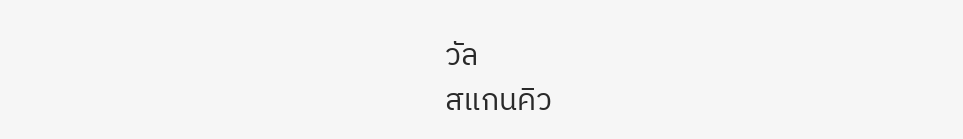วัล
สแกนคิว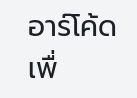อาร์โค้ดเพื่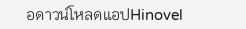อดาวน์โหลดแอปHinovel